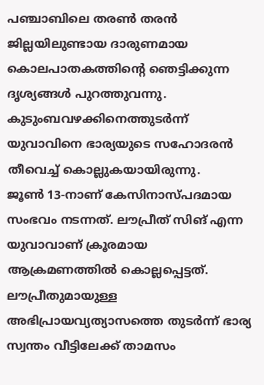പഞ്ചാബിലെ തരൺ തരൻ ജില്ലയിലുണ്ടായ ദാരുണമായ കൊലപാതകത്തിന്റെ ഞെട്ടിക്കുന്ന ദൃശ്യങ്ങൾ പുറത്തുവന്നു. കുടുംബവഴക്കിനെത്തുടർന്ന് യുവാവിനെ ഭാര്യയുടെ സഹോദരൻ തീവെച്ച് കൊല്ലുകയായിരുന്നു.
ജൂൺ 13-നാണ് കേസിനാസ്പദമായ സംഭവം നടന്നത്. ലൗപ്രീത് സിങ് എന്ന യുവാവാണ് ക്രൂരമായ ആക്രമണത്തിൽ കൊല്ലപ്പെട്ടത്.
ലൗപ്രീതുമായുള്ള അഭിപ്രായവ്യത്യാസത്തെ തുടർന്ന് ഭാര്യ സ്വന്തം വീട്ടിലേക്ക് താമസം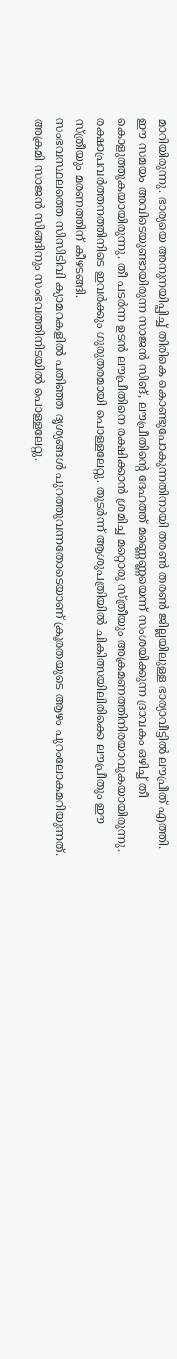മാറിയിരുന്നു. ഭാര്യയെ അനുനയിപ്പിച്ച് തിരികെ കൊണ്ടുപോകുന്നതിനായി തരൺ തരൺ ജില്ലയിലുള്ള ഭാര്യാവീട്ടിൽ ലൗപ്രീത് എത്തി.
ഈ സമയം അവിടെയുണ്ടായിരുന്ന സാജൻ സിങ്, ലൗപ്രീതിന്റെ ദേഹത്ത് മണ്ണെണ്ണയെന്ന് സംശയിക്കുന്ന ദ്രാവകം ഒഴിച്ച് തീ കൊളുത്തുകയായിരുന്നു. തീ പടർന്ന ഉടൻ ലൗപ്രീതിനെ രക്ഷിക്കാൻ ശ്രമിച്ച മറ്റൊരു സ്ത്രീയും അക്രമണത്തിനിരയാവുകയായിരുന്നു.
രക്ഷാപ്രവർത്തനത്തിനിടെ ഇവർക്കും ഗുരുതരമായി പൊള്ളലേറ്റു. തുടർന്ന് ആശുപത്രിയിൽ ചികിത്സയിലിരിക്കെ ലൗപ്രീതും ഈ സ്ത്രീയും മരണത്തിന് കീഴടങ്ങി.
സംഭവസ്ഥലത്തെ സിസിടിവി ക്യാമറകളിൽ പതിഞ്ഞ ദൃശ്യങ്ങൾ പുറത്തുവന്നതോടെയാണ് ക്രൂരതയുടെ ആഴം പുറംലോകമറിയുന്നത്. അക്രമി സാജൻ സിങ്ങിനും സംഭവത്തിനിടയിൽ പൊള്ളലേറ്റു.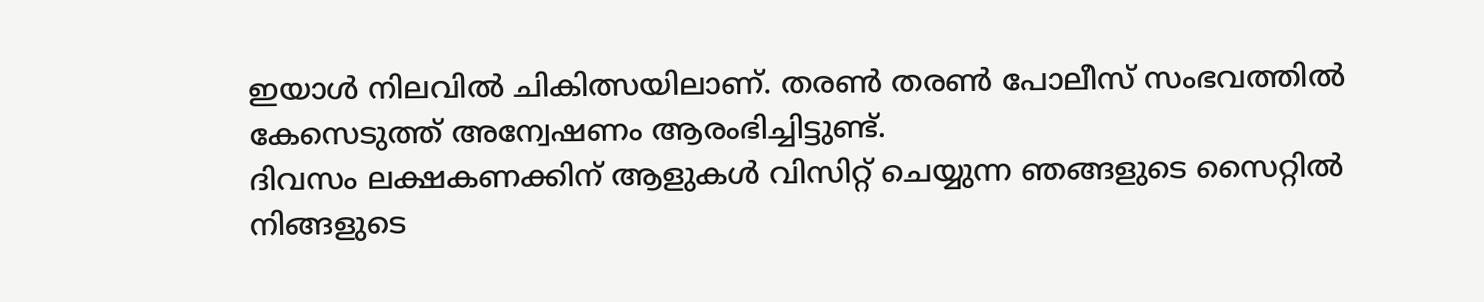ഇയാൾ നിലവിൽ ചികിത്സയിലാണ്. തരൺ തരൺ പോലീസ് സംഭവത്തിൽ കേസെടുത്ത് അന്വേഷണം ആരംഭിച്ചിട്ടുണ്ട്.
ദിവസം ലക്ഷകണക്കിന് ആളുകൾ വിസിറ്റ് ചെയ്യുന്ന ഞങ്ങളുടെ സൈറ്റിൽ നിങ്ങളുടെ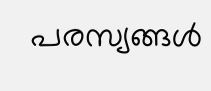പരസ്യങ്ങൾ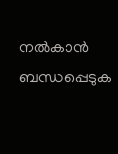നൽകാൻ ബന്ധപ്പെടുക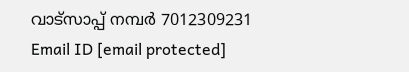വാട്സാപ്പ് നമ്പർ 7012309231 Email ID [email protected]